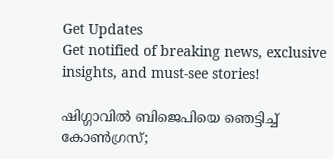Get Updates
Get notified of breaking news, exclusive insights, and must-see stories!

ഷിഗ്ഗാവില്‍ ബിജെപിയെ ഞെട്ടിച്ച് കോണ്‍ഗ്രസ്;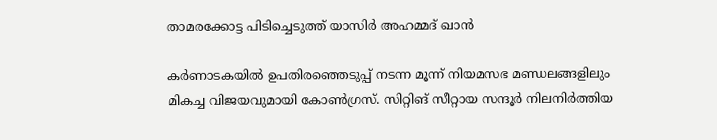താമരക്കോട്ട പിടിച്ചെടുത്ത് യാസിർ അഹമ്മദ് ഖാന്‍

കർണാടകയില്‍ ഉപതിരഞ്ഞെടുപ്പ് നടന്ന മൂന്ന് നിയമസഭ മണ്ഡലങ്ങളിലും മികച്ച വിജയവുമായി കോണ്‍ഗ്രസ്. സിറ്റിങ് സീറ്റായ സന്ദൂർ നിലനിർത്തിയ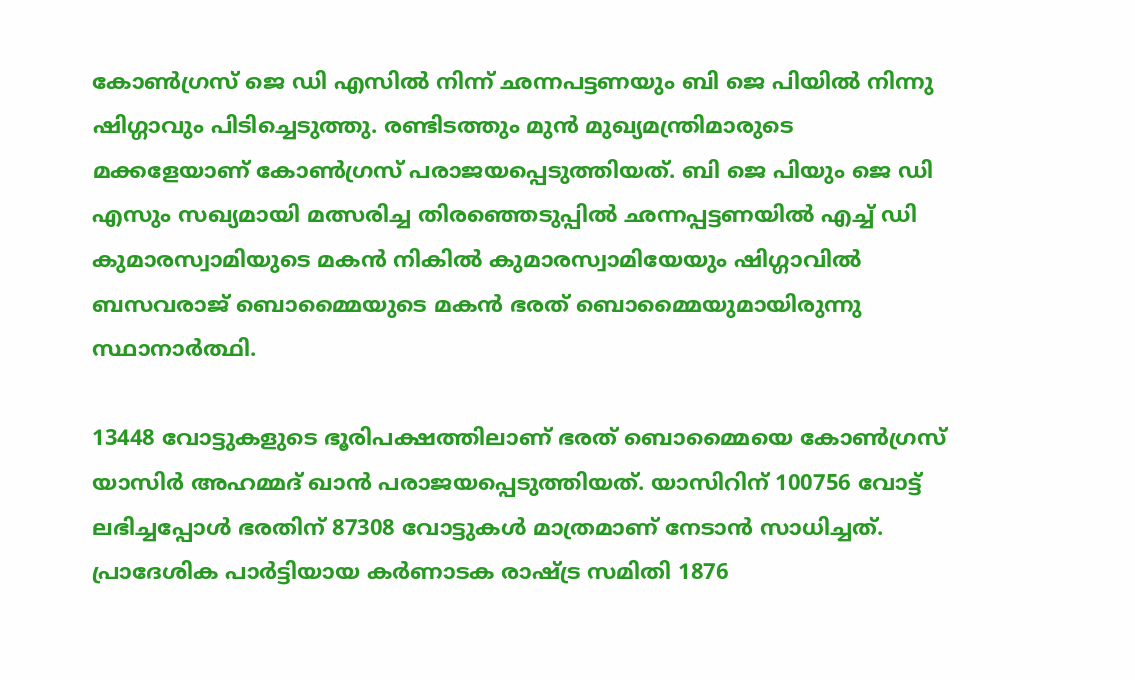കോണ്‍ഗ്രസ് ജെ ഡി എസില്‍ നിന്ന് ഛന്നപട്ടണയും ബി ജെ പിയില്‍ നിന്നു ഷിഗ്ഗാവും പിടിച്ചെടുത്തു. രണ്ടിടത്തും മുന്‍ മുഖ്യമന്ത്രിമാരുടെ മക്കളേയാണ് കോണ്‍ഗ്രസ് പരാജയപ്പെടുത്തിയത്. ബി ജെ പിയും ജെ ഡി എസും സഖ്യമായി മത്സരിച്ച തിരഞ്ഞെടുപ്പില്‍ ഛന്നപ്പട്ടണയില്‍ എച്ച് ഡി കുമാരസ്വാമിയുടെ മകന്‍ നികില്‍ കുമാരസ്വാമിയേയും ഷിഗ്ഗാവില്‍ ബസവരാജ് ബൊമ്മൈയുടെ മകന്‍ ഭരത് ബൊമ്മൈയുമായിരുന്നു സ്ഥാനാർത്ഥി.

13448 വോട്ടുകളുടെ ഭൂരിപക്ഷത്തിലാണ് ഭരത് ബൊമ്മൈയെ കോണ്‍ഗ്രസ് യാസിർ അഹമ്മദ് ഖാന്‍ പരാജയപ്പെടുത്തിയത്. യാസിറിന് 100756 വോട്ട് ലഭിച്ചപ്പോള്‍ ഭരതിന് 87308 വോട്ടുകള്‍ മാത്രമാണ് നേടാന്‍ സാധിച്ചത്. പ്രാദേശിക പാർട്ടിയായ കർണാടക രാഷ്ട്ര സമിതി 1876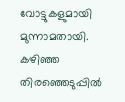വോട്ടുകളുമായി മുന്നാമതായി. കഴിഞ്ഞ തിരഞ്ഞെടുപ്പില്‍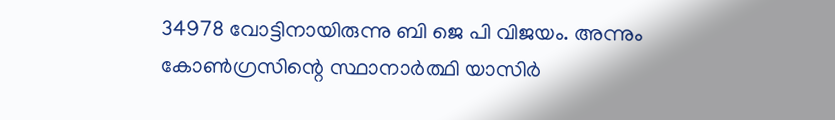34978 വോട്ടിനായിരുന്നു ബി ജെ പി വിജയം. അന്നും കോണ്‍ഗ്രസിന്റെ സ്ഥാനാർത്ഥി യാസിർ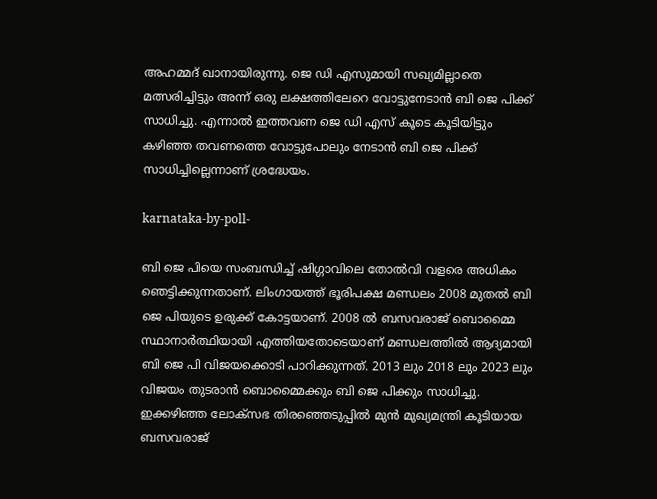അഹമ്മദ് ഖാനായിരുന്നു. ജെ ഡി എസുമായി സഖ്യമില്ലാതെ മത്സരിച്ചിട്ടും അന്ന് ഒരു ലക്ഷത്തിലേറെ വോട്ടുനേടാന്‍ ബി ജെ പിക്ക് സാധിച്ചു. എന്നാല്‍ ഇത്തവണ ജെ ഡി എസ് കൂടെ കൂടിയിട്ടും കഴിഞ്ഞ തവണത്തെ വോട്ടുപോലും നേടാന്‍ ബി ജെ പിക്ക് സാധിച്ചില്ലെന്നാണ് ശ്രദ്ധേയം.

karnataka-by-poll-

ബി ജെ പിയെ സംബന്ധിച്ച് ഷിഗ്ഗാവിലെ തോല്‍വി വളരെ അധികം ഞെട്ടിക്കുന്നതാണ്. ലിംഗായത്ത് ഭൂരിപക്ഷ മണ്ഡലം 2008 മുതല്‍ ബി ജെ പിയുടെ ഉരുക്ക് കോട്ടയാണ്. 2008 ല്‍ ബസവരാജ് ബൊമ്മൈ സ്ഥാനാർത്ഥിയായി എത്തിയതോടെയാണ് മണ്ഡലത്തില്‍ ആദ്യമായി ബി ജെ പി വിജയക്കൊടി പാറിക്കുന്നത്. 2013 ലും 2018 ലും 2023 ലും വിജയം തുടരാന്‍ ബൊമ്മൈക്കും ബി ജെ പിക്കും സാധിച്ചു. ഇക്കഴിഞ്ഞ ലോക്സഭ തിരഞ്ഞെടുപ്പില്‍ മുന്‍ മുഖ്യമന്ത്രി കൂടിയായ ബസവരാജ്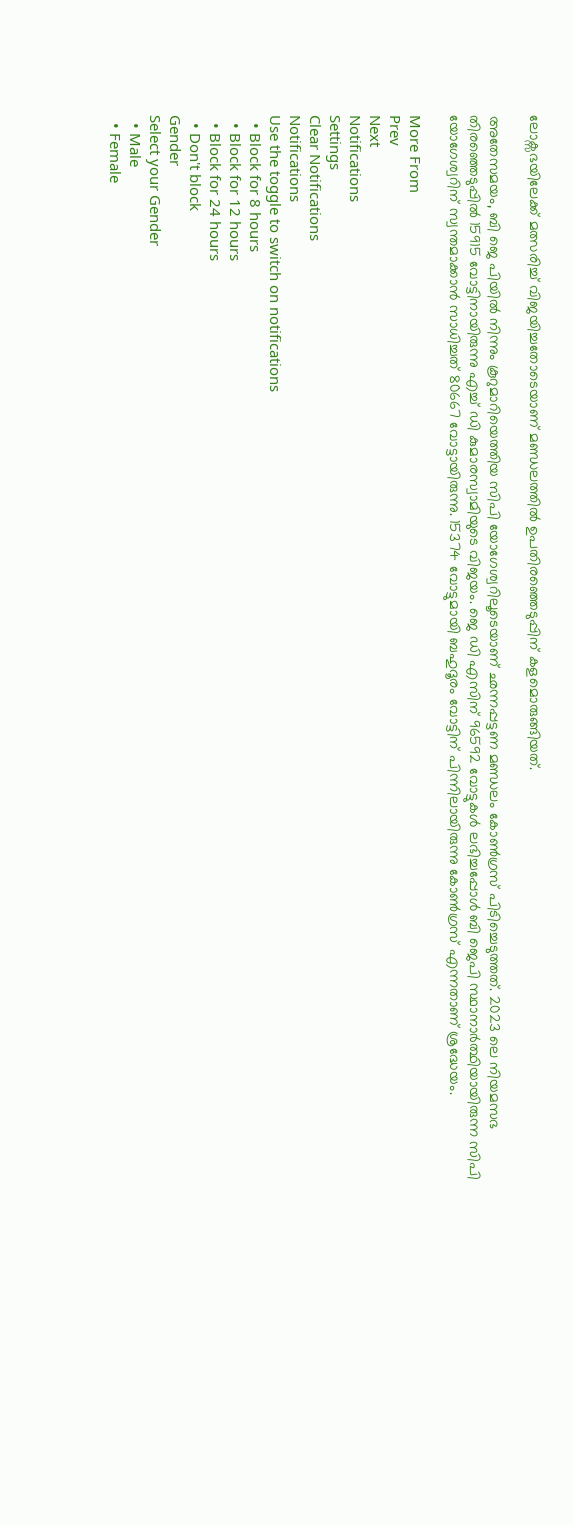ലോക്സഭയിലേക്ക് മത്സരിച്ച് വിജയിച്ചതോടെയാണ് മണ്ഡലത്തില്‍ ഉപതിരഞ്ഞെടുപ്പിന് കളമൊരുങ്ങിയത്.

അതേസമയം, ബി ജെ പിയില്‍ നിന്നും കൂറുമാറിയെത്തിയ സിപി യോഗേശ്വറിലൂടെയാണ് ഛന്നപ്പട്ടണ മണ്ഡലം കോണ്‍ഗ്രസ് പിടിച്ചെടുത്തത്. 2023 ലെ നിയമസഭ തിരഞ്ഞെടുപ്പില്‍ 15915 വോട്ടിനായിരുന്നു എച്ച് ഡി കുമാരസ്വാമിയുടെ വിജയം. ജെ ഡി എസിന് 96592 വോട്ടുകള്‍ ലഭിച്ചപ്പോള്‍ ബി ജെപി സ്ഥാനാർത്ഥിയായിരുന്ന സിപി യോഗേശ്വറിന് സ്വന്തമാക്കാന്‍ സാധിച്ചത് 80667 വോട്ടായിരുന്നു. 15374 വോട്ടുമായി ബഹുദൂരം വോട്ടിന് പിന്നിലായിരുന്നു കോണ്‍ഗ്രസ് എന്നതാണ് ശ്രദ്ധേയം.

More From
Prev
Next
Notifications
Settings
Clear Notifications
Notifications
Use the toggle to switch on notifications
  • Block for 8 hours
  • Block for 12 hours
  • Block for 24 hours
  • Don't block
Gender
Select your Gender
  • Male
  • Female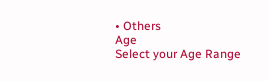• Others
Age
Select your Age Range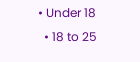• Under 18
  • 18 to 25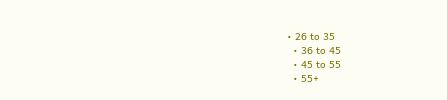• 26 to 35
  • 36 to 45
  • 45 to 55
  • 55+